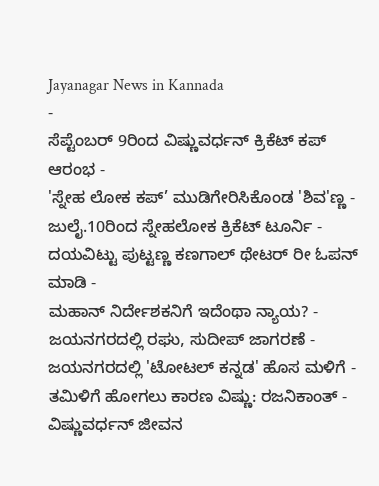Jayanagar News in Kannada
-
ಸೆಪ್ಟೆಂಬರ್ 9ರಿಂದ ವಿಷ್ಣುವರ್ಧನ್ ಕ್ರಿಕೆಟ್ ಕಪ್ ಆರಂಭ -
'ಸ್ನೇಹ ಲೋಕ ಕಪ್’ ಮುಡಿಗೇರಿಸಿಕೊಂಡ 'ಶಿವ'ಣ್ಣ -
ಜುಲೈ.10ರಿಂದ ಸ್ನೇಹಲೋಕ ಕ್ರಿಕೆಟ್ ಟೂರ್ನಿ -
ದಯವಿಟ್ಟು ಪುಟ್ಟಣ್ಣ ಕಣಗಾಲ್ ಥೇಟರ್ ರೀ ಓಪನ್ ಮಾಡಿ -
ಮಹಾನ್ ನಿರ್ದೇಶಕನಿಗೆ ಇದೆಂಥಾ ನ್ಯಾಯ? -
ಜಯನಗರದಲ್ಲಿ ರಘು, ಸುದೀಪ್ ಜಾಗರಣೆ -
ಜಯನಗರದಲ್ಲಿ 'ಟೋಟಲ್ ಕನ್ನಡ' ಹೊಸ ಮಳಿಗೆ -
ತಮಿಳಿಗೆ ಹೋಗಲು ಕಾರಣ ವಿಷ್ಣು: ರಜನಿಕಾಂತ್ -
ವಿಷ್ಣುವರ್ಧನ್ ಜೀವನ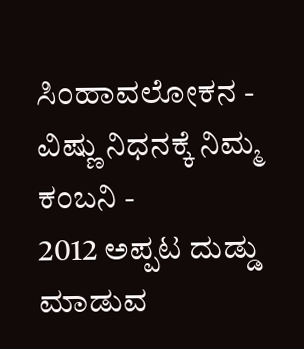ಸಿಂಹಾವಲೋಕನ -
ವಿಷ್ಣು ನಿಧನಕ್ಕೆ ನಿಮ್ಮ ಕಂಬನಿ -
2012 ಅಪ್ಪಟ ದುಡ್ಡು ಮಾಡುವ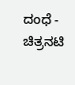ದಂಧೆ -
ಚಿತ್ರನಟಿ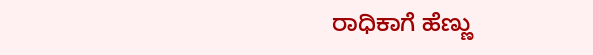ರಾಧಿಕಾಗೆ ಹೆಣ್ಣು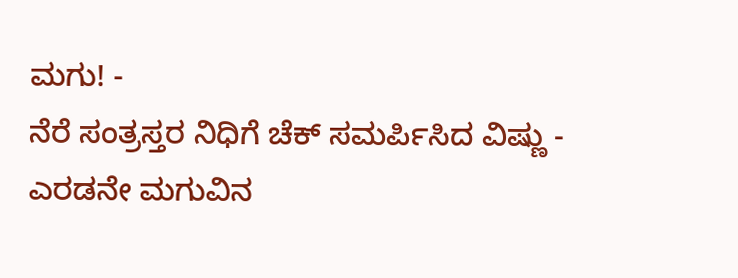ಮಗು! -
ನೆರೆ ಸಂತ್ರಸ್ತರ ನಿಧಿಗೆ ಚೆಕ್ ಸಮರ್ಪಿಸಿದ ವಿಷ್ಣು -
ಎರಡನೇ ಮಗುವಿನ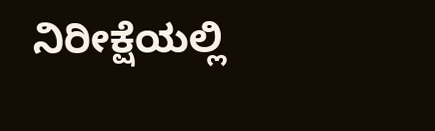ನಿರೀಕ್ಷೆಯಲ್ಲಿ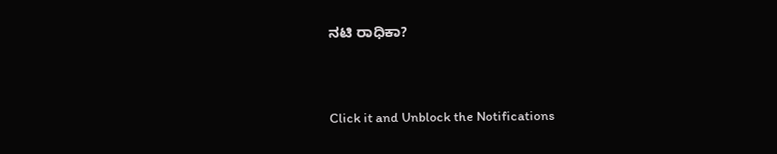ನಟಿ ರಾಧಿಕಾ?


Click it and Unblock the Notifications